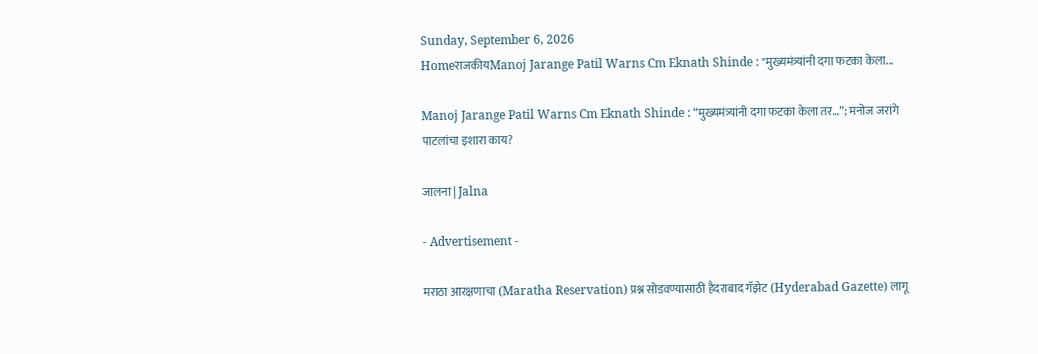Sunday, September 6, 2026
HomeराजकीयManoj Jarange Patil Warns Cm Eknath Shinde : "मुख्यमंत्र्यांनी दगा फटका केला...

Manoj Jarange Patil Warns Cm Eknath Shinde : “मुख्यमंत्र्यांनी दगा फटका केला तर…”; मनोज जरांगे पाटलांचा इशारा काय?

जालना | Jalna

- Advertisement -

मराठा आरक्षणाचा (Maratha Reservation) प्रश्न सोडवण्यासाठी हैदराबाद गॅझेट (Hyderabad Gazette) लागू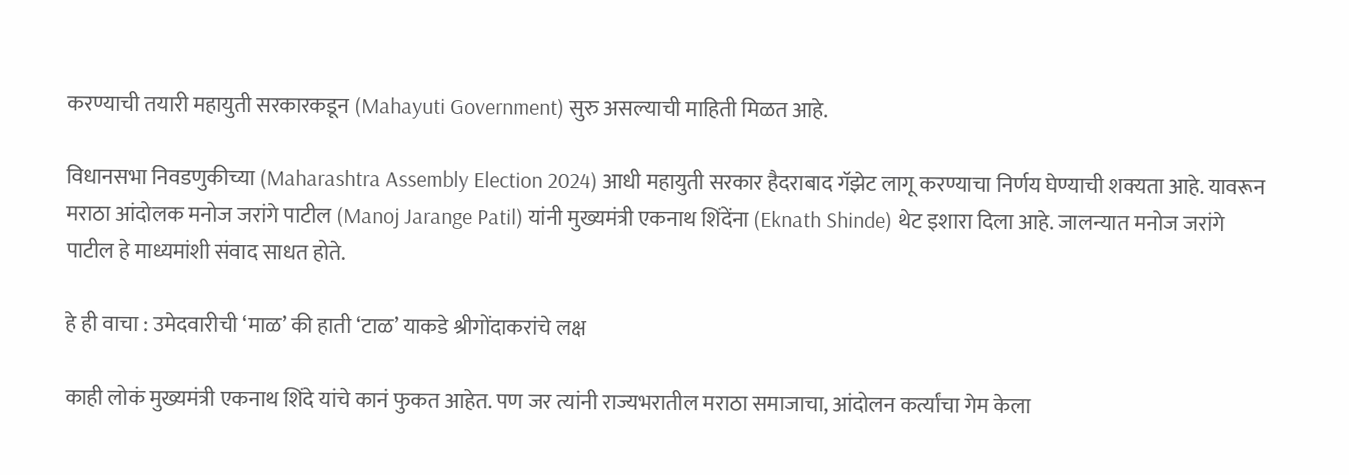करण्याची तयारी महायुती सरकारकडून (Mahayuti Government) सुरु असल्याची माहिती मिळत आहे.

विधानसभा निवडणुकीच्या (Maharashtra Assembly Election 2024) आधी महायुती सरकार हैदराबाद गॅझेट लागू करण्याचा निर्णय घेण्याची शक्यता आहे. यावरून मराठा आंदोलक मनोज जरांगे पाटील (Manoj Jarange Patil) यांनी मुख्यमंत्री एकनाथ शिंदेंना (Eknath Shinde) थेट इशारा दिला आहे. जालन्यात मनोज जरांगे पाटील हे माध्यमांशी संवाद साधत होते.

हे ही वाचा : उमेदवारीची ‘माळ’ की हाती ‘टाळ’ याकडे श्रीगोंदाकरांचे लक्ष

काही लोकं मुख्यमंत्री एकनाथ शिंदे यांचे कानं फुकत आहेत. पण जर त्यांनी राज्यभरातील मराठा समाजाचा, आंदोलन कर्त्यांचा गेम केला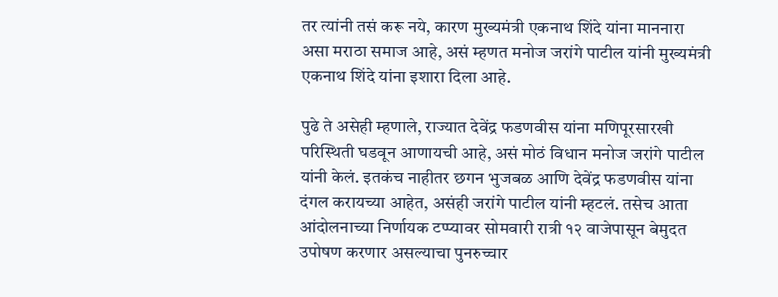तर त्यांनी तसं करू नये, कारण मुख्यमंत्री एकनाथ शिंदे यांना माननारा असा मराठा समाज आहे, असं म्हणत मनोज जरांगे पाटील यांनी मुख्यमंत्री एकनाथ शिंदे यांना इशारा दिला आहे.

पुढे ते असेही म्हणाले, राज्यात देवेंद्र फडणवीस यांना मणिपूरसारखी परिस्थिती घडवून आणायची आहे, असं मोठं विधान मनोज जरांगे पाटील यांनी केलं. इतकंच नाहीतर छगन भुजबळ आणि देवेंद्र फडणवीस यांना दंगल करायच्या आहेत, असंही जरांगे पाटील यांनी म्हटलं. तसेच आता आंदोलनाच्या निर्णायक टप्प्यावर सोमवारी रात्री १२ वाजेपासून बेमुदत उपोषण करणार असल्याचा पुनरुच्चार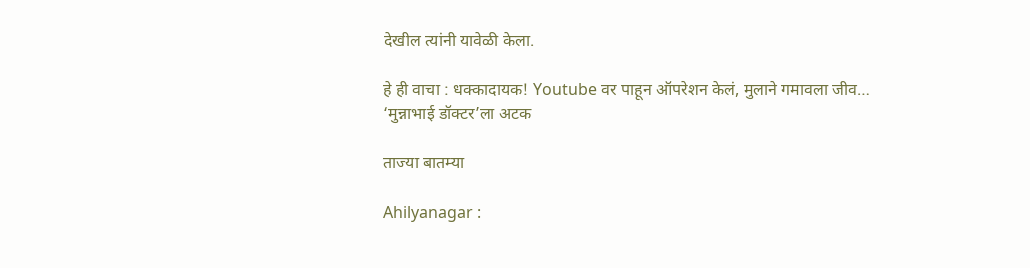देखील त्यांनी यावेळी केला.

हे ही वाचा : धक्कादायक! Youtube वर पाहून ऑपरेशन केलं, मुलाने गमावला जीव… ‘मुन्नाभाई डॉक्टर’ला अटक

ताज्या बातम्या

Ahilyanagar :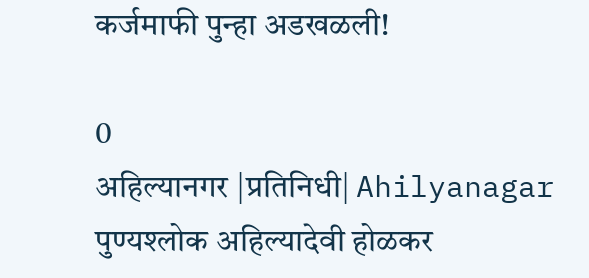कर्जमाफी पुन्हा अडखळली!

0
अहिल्यानगर |प्रतिनिधी| Ahilyanagar पुण्यश्लोक अहिल्यादेवी होळकर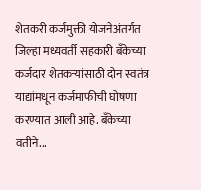शेतकरी कर्जमुक्ती योजनेअंतर्गत जिल्हा मध्यवर्ती सहकारी बँकेच्या कर्जदार शेतकर्‍यांसाठी दोन स्वतंत्र याद्यांमधून कर्जमाफीची घोषणा करण्यात आली आहे. बँकेच्या वतीने...